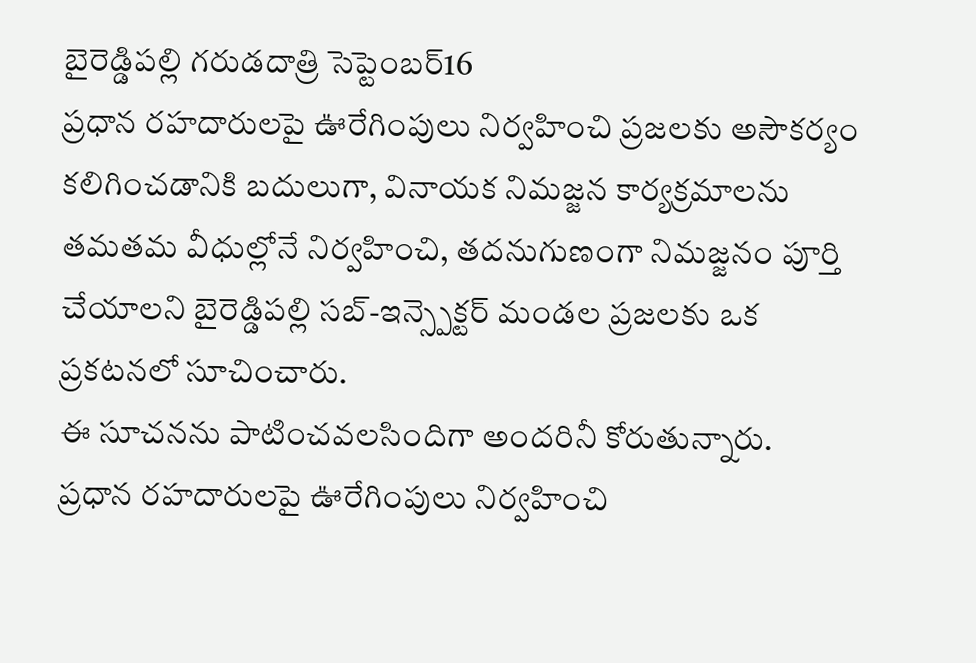బైరెడ్డిపల్లి గరుడదాత్రి సెప్టెంబర్16
ప్రధాన రహదారులపై ఊరేగింపులు నిర్వహించి ప్రజలకు అసౌకర్యం కలిగించడానికి బదులుగా, వినాయక నిమజ్జన కార్యక్రమాలను తమతమ వీధుల్లోనే నిర్వహించి, తదనుగుణంగా నిమజ్జనం పూర్తి చేయాలని బైరెడ్డిపల్లి సబ్-ఇన్స్పెక్టర్ మండల ప్రజలకు ఒక ప్రకటనలో సూచించారు.
ఈ సూచనను పాటించవలసిందిగా అందరినీ కోరుతున్నారు.
ప్రధాన రహదారులపై ఊరేగింపులు నిర్వహించి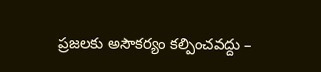ప్రజలకు అసౌకర్యం కల్పించవద్దు –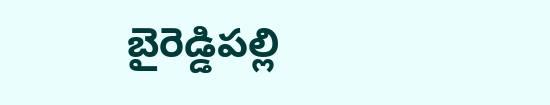బైరెడ్డిపల్లి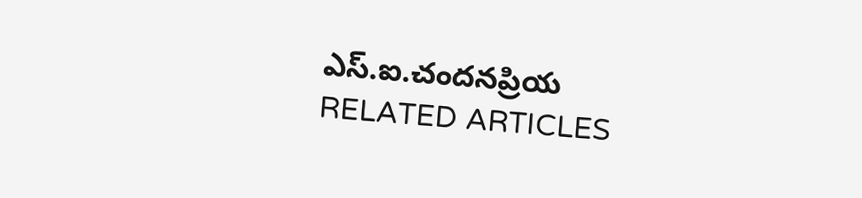ఎస్.ఐ.చందనప్రియ
RELATED ARTICLES